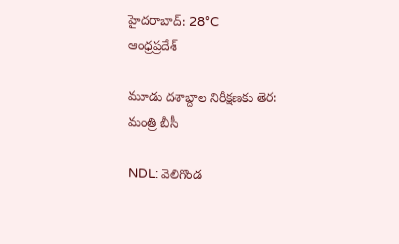హైదరాబాద్: 28°C
ఆంధ్రప్రదేశ్

మూడు దశాబ్దాల నిరీక్షణకు తెర: మంత్రి బీసీ

NDL: వెలిగొండ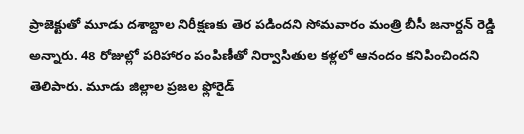ప్రాజెక్టుతో మూడు దశాబ్దాల నిరీక్షణకు తెర పడిందని సోమవారం మంత్రి బీసీ జనార్దన్‌ రెడ్డి అన్నారు. 48 రోజుల్లో పరిహారం పంపిణీతో నిర్వాసితుల కళ్లలో ఆనందం కనిపించిందని తెలిపారు. మూడు జిల్లాల ప్రజల ఫ్లోరైడ్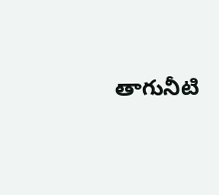తాగునీటి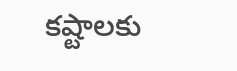కష్టాలకు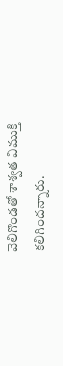వెలిగొండతో శాశ్వత విముక్తి కలిగిందన్నారు.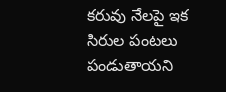కరువు నేలపై ఇక సిరుల పంటలు పండుతాయని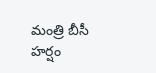మంత్రి బీసీ హర్షం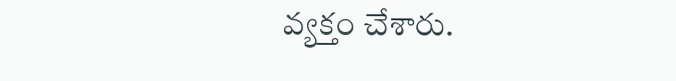వ్యక్తం చేశారు.